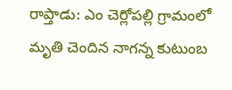రాప్తాడు: ఎం చెర్లోపల్లి గ్రామంలో మృతి చెందిన నాగన్న కుటుంబ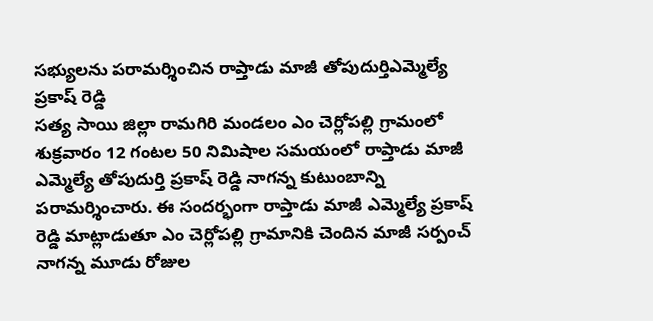సభ్యులను పరామర్శించిన రాప్తాడు మాజీ తోపుదుర్తిఎమ్మెల్యే ప్రకాష్ రెడ్డి
సత్య సాయి జిల్లా రామగిరి మండలం ఎం చెర్లోపల్లి గ్రామంలో శుక్రవారం 12 గంటల 50 నిమిషాల సమయంలో రాప్తాడు మాజీ ఎమ్మెల్యే తోపుదుర్తి ప్రకాష్ రెడ్డి నాగన్న కుటుంబాన్ని పరామర్శించారు. ఈ సందర్భంగా రాప్తాడు మాజీ ఎమ్మెల్యే ప్రకాష్ రెడ్డి మాట్లాడుతూ ఎం చెర్లోపల్లి గ్రామానికి చెందిన మాజీ సర్పంచ్ నాగన్న మూడు రోజుల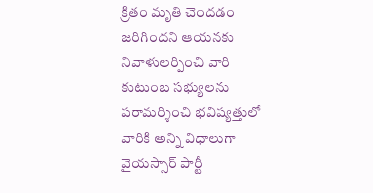క్రితం మృతి చెందడం జరిగిందని ఆయనకు నివాళులర్పించి వారి కుటుంబ సభ్యులను పరామర్శించి భవిష్యత్తులో వారికి అన్ని విధాలుగా వైయస్సార్ పార్టీ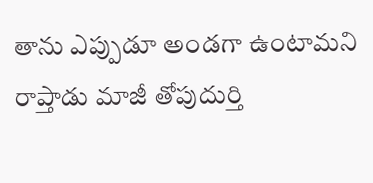తాను ఎప్పుడూ అండగా ఉంటామని రాప్తాడు మాజీ తోపుదుర్తి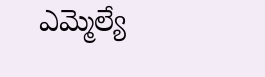ఎమ్మెల్యే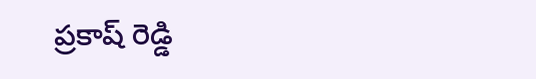ప్రకాష్ రెడ్డి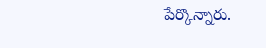పేర్కొన్నారు.